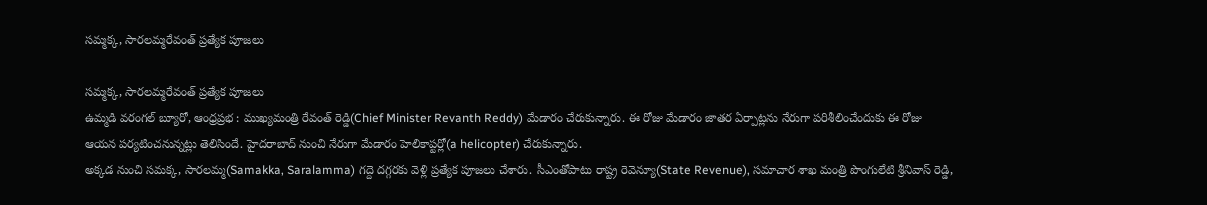సమ్మక్క, సారలమ్మరేవంత్ ప్రత్యేక పూజలు

సమ్మక్క, సారలమ్మరేవంత్ ప్రత్యేక పూజలు
ఉమ్మడి వరంగల్ బ్యూరో, ఆంధ్రప్రభ : ముఖ్యమంత్రి రేవంత్ రెడ్డి(Chief Minister Revanth Reddy) మేడారం చేరుకున్నారు. ఈ రోజు మేడారం జాతర ఏర్పాట్లను నేరుగా పరిశీలించేందుకు ఈ రోజు ఆయన పర్యటించనున్నట్లు తెలిసిందే. హైదరాబాద్ నుంచి నేరుగా మేడారం హెలికాప్టర్లో(a helicopter) చేరుకున్నారు.
అక్కడ నుంచి సమక్క, సారలమ్మ(Samakka, Saralamma) గద్దె దగ్గరకు వెళ్లి ప్రత్యేక పూజలు చేశారు. సీఎంతోపాటు రాష్ట్ర రెవెన్యూ(State Revenue), సమాచార శాఖ మంత్రి పొంగులేటి శ్రీనివాస్ రెడ్డి,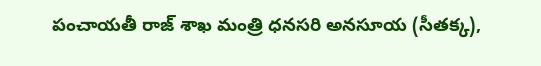పంచాయతీ రాజ్ శాఖ మంత్రి ధనసరి అనసూయ (సీతక్క),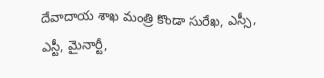దేవాదాయ శాఖ మంత్రి కొండా సురేఖ, ఎస్సీ, ఎస్టీ, మైనార్టీ,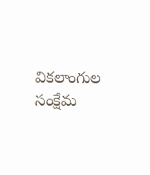వికలాంగుల సంక్షేమ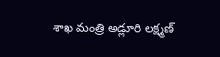శాఖ మంత్రి అడ్లూరి లక్ష్మణ్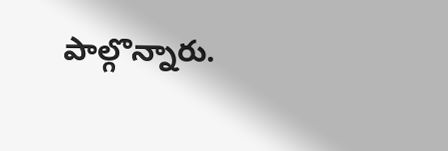పాల్గొన్నారు.